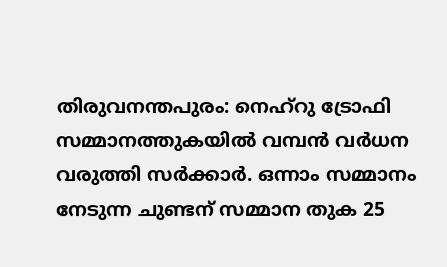തിരുവനന്തപുരം: നെഹ്റു ട്രോഫി സമ്മാനത്തുകയിൽ വമ്പൻ വർധന വരുത്തി സർക്കാർ. ഒന്നാം സമ്മാനം നേടുന്ന ചുണ്ടന് സമ്മാന തുക 25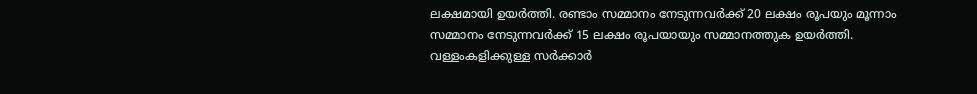ലക്ഷമായി ഉയർത്തി. രണ്ടാം സമ്മാനം നേടുന്നവർക്ക് 20 ലക്ഷം രൂപയും മൂന്നാം സമ്മാനം നേടുന്നവർക്ക് 15 ലക്ഷം രൂപയായും സമ്മാനത്തുക ഉയർത്തി. വള്ളംകളിക്കുള്ള സർക്കാർ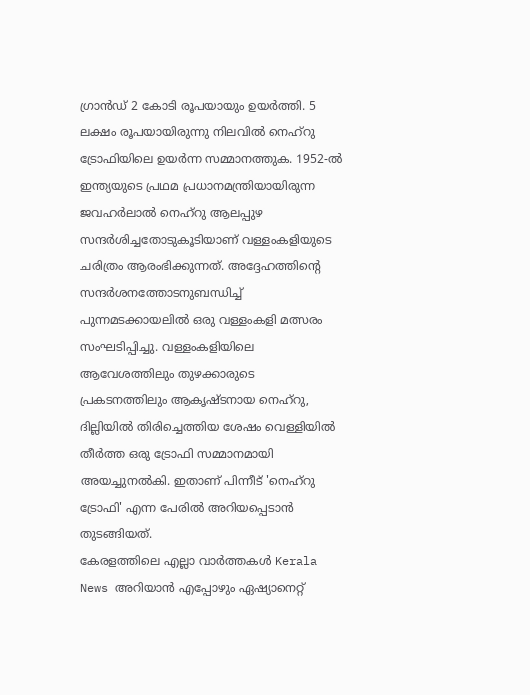ഗ്രാൻഡ് 2 കോടി രൂപയായും ഉയർത്തി. 5 ലക്ഷം രൂപയായിരുന്നു നിലവിൽ നെഹ്റു ട്രോഫിയിലെ ഉയർന്ന സമ്മാനത്തുക. 1952-ൽ ഇന്ത്യയുടെ പ്രഥമ പ്രധാനമന്ത്രിയായിരുന്ന ജവഹർലാൽ നെഹ്റു ആലപ്പുഴ സന്ദർശിച്ചതോടുകൂടിയാണ് വള്ളംകളിയുടെ ചരിത്രം ആരംഭിക്കുന്നത്. അദ്ദേഹത്തിന്റെ സന്ദർശനത്തോടനുബന്ധിച്ച് പുന്നമടക്കായലിൽ ഒരു വള്ളംകളി മത്സരം സംഘടിപ്പിച്ചു. വള്ളംകളിയിലെ ആവേശത്തിലും തുഴക്കാരുടെ പ്രകടനത്തിലും ആകൃഷ്ടനായ നെഹ്റു, ദില്ലിയിൽ തിരിച്ചെത്തിയ ശേഷം വെള്ളിയിൽ തീർത്ത ഒരു ട്രോഫി സമ്മാനമായി അയച്ചുനൽകി. ഇതാണ് പിന്നീട് 'നെഹ്റു ട്രോഫി' എന്ന പേരിൽ അറിയപ്പെടാൻ തുടങ്ങിയത്.
കേരളത്തിലെ എല്ലാ വാർത്തകൾ Kerala News അറിയാൻ എപ്പോഴും ഏഷ്യാനെറ്റ്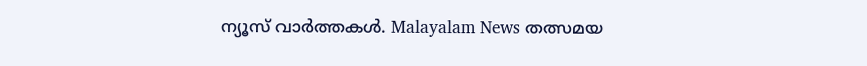ന്യൂസ് വാർത്തകൾ. Malayalam News തത്സമയ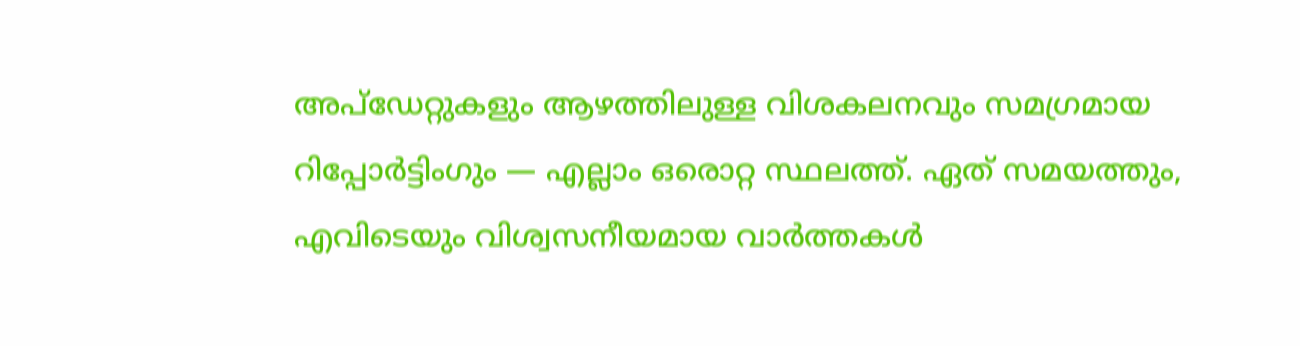അപ്ഡേറ്റുകളും ആഴത്തിലുള്ള വിശകലനവും സമഗ്രമായ റിപ്പോർട്ടിംഗും — എല്ലാം ഒരൊറ്റ സ്ഥലത്ത്. ഏത് സമയത്തും, എവിടെയും വിശ്വസനീയമായ വാർത്തകൾ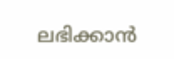ലഭിക്കാൻ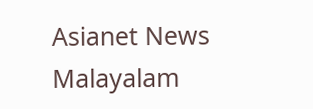Asianet News Malayalam